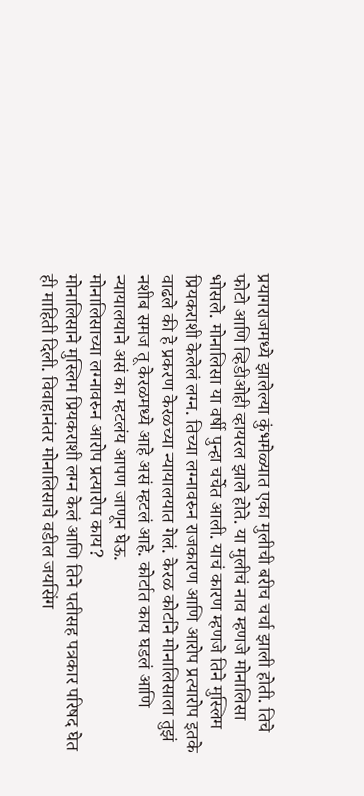प्रयागराजमध्ये झालेल्या कुंभमेळ्यात एका मुलीची बरीच चर्चा झाली होती. तिचे फोटो आणि व्हिडीओही व्हायरल झाले होते. या मुलीचं नाव म्हणजे मोनालिसा भोसले. मोनालिसा या वर्षी पुन्हा चर्चेत आली. याचं कारण म्हणजे तिने मुस्लिम प्रियकराशी केलेलं लग्न. तिच्या लग्नावरुन राजकारण आणि आरोप प्रत्यारोप इतके वाढले की हे प्रकरण केरळच्या न्यायालयात गेलं. केरळ कोर्टाने मोनालिसाला तुझं नशीब समज तू केरळमध्ये आहे असं म्हटलं आहे. कोर्टात काय घडलं आणि न्यायालयाने असं का म्हटलंय आपण जाणून घेऊ.
मोनालिसाच्या लग्नावरुन आरोप प्रत्यारोप काय?
मोनालिसाने मुस्लिम प्रियकराशी लग्न केलं आणि तिने पतीसह पत्रकार परिषद घेत ही माहिती दिली. विवाहानंतर मोनालिसाचे वडील जयसिंग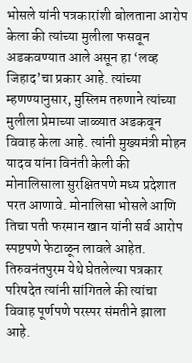भोसले यांनी पत्रकारांशी बोलताना आरोप केला की त्यांच्या मुलीला फसवून अडकवण्यात आले असून हा ‘लव्ह जिहाद’चा प्रकार आहे. त्यांच्या म्हणण्यानुसार, मुस्लिम तरुणाने त्यांच्या मुलीला प्रेमाच्या जाळ्यात अडकवून विवाह केला आहे. त्यांनी मुख्यमंत्री मोहन यादव यांना विनंती केली की मोनालिसाला सुरक्षितपणे मध्य प्रदेशात परत आणावे. मोनालिसा भोसले आणि तिचा पती फरमान खान यांनी सर्व आरोप स्पष्टपणे फेटाळून लावले आहेत. तिरुवनंतपुरम येथे घेतलेल्या पत्रकार परिषदेत त्यांनी सांगितले की त्यांचा विवाह पूर्णपणे परस्पर संमतीने झाला आहे.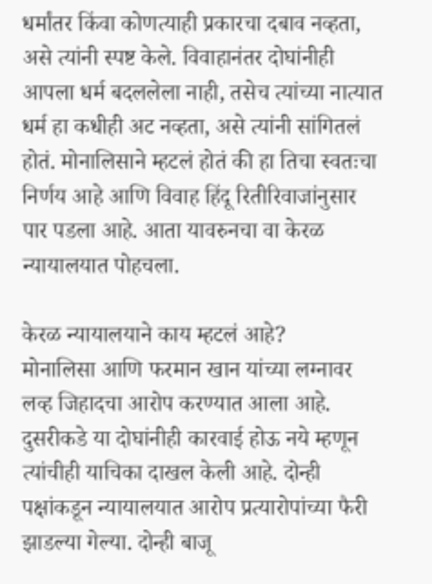धर्मांतर किंवा कोणत्याही प्रकारचा दबाव नव्हता, असे त्यांनी स्पष्ट केले. विवाहानंतर दोघांनीही आपला धर्म बदललेला नाही, तसेच त्यांच्या नात्यात धर्म हा कधीही अट नव्हता, असे त्यांनी सांगितलं होतं. मोनालिसाने म्हटलं होतं की हा तिचा स्वतःचा निर्णय आहे आणि विवाह हिंदू रितीरिवाजांनुसार पार पडला आहे. आता यावरुनचा वा केरळ न्यायालयात पोहचला.

केरळ न्यायालयाने काय म्हटलं आहे?
मोनालिसा आणि फरमान खान यांच्या लग्नावर लव्ह जिहादचा आरोप करण्यात आला आहे. दुसरीकडे या दोघांनीही कारवाई होऊ नये म्हणून त्यांचीही याचिका दाखल केली आहे. दोन्ही पक्षांकडून न्यायालयात आरोप प्रत्यारोपांच्या फैरी झाडल्या गेल्या. दोन्ही बाजू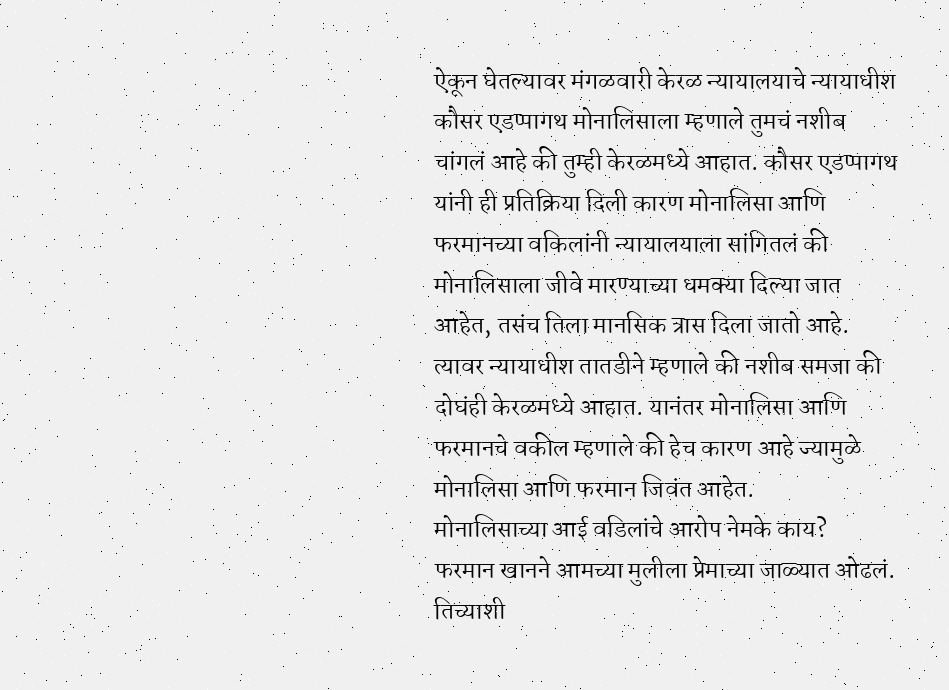ऐकून घेतल्यावर मंगळवारी केरळ न्यायालयाचे न्यायाधीश कौसर एडप्पागथ मोनालिसाला म्हणाले तुमचं नशीब चांगलं आहे की तुम्ही केरळमध्ये आहात. कौसर एडप्पागथ यांनी ही प्रतिक्रिया दिली कारण मोनालिसा आणि फरमानच्या वकिलांनी न्यायालयाला सांगितलं की मोनालिसाला जीवे मारण्याच्या धमक्या दिल्या जात आहेत, तसंच तिला मानसिक त्रास दिला जातो आहे. त्यावर न्यायाधीश तातडीने म्हणाले की नशीब समजा की दोघंही केरळमध्ये आहात. यानंतर मोनालिसा आणि फरमानचे वकील म्हणाले की हेच कारण आहे ज्यामुळे मोनालिसा आणि फरमान जिवंत आहेत.
मोनालिसाच्या आई वडिलांचे आरोप नेमके काय?
फरमान खानने आमच्या मुलीला प्रेमाच्या जाळ्यात ओढलं. तिच्याशी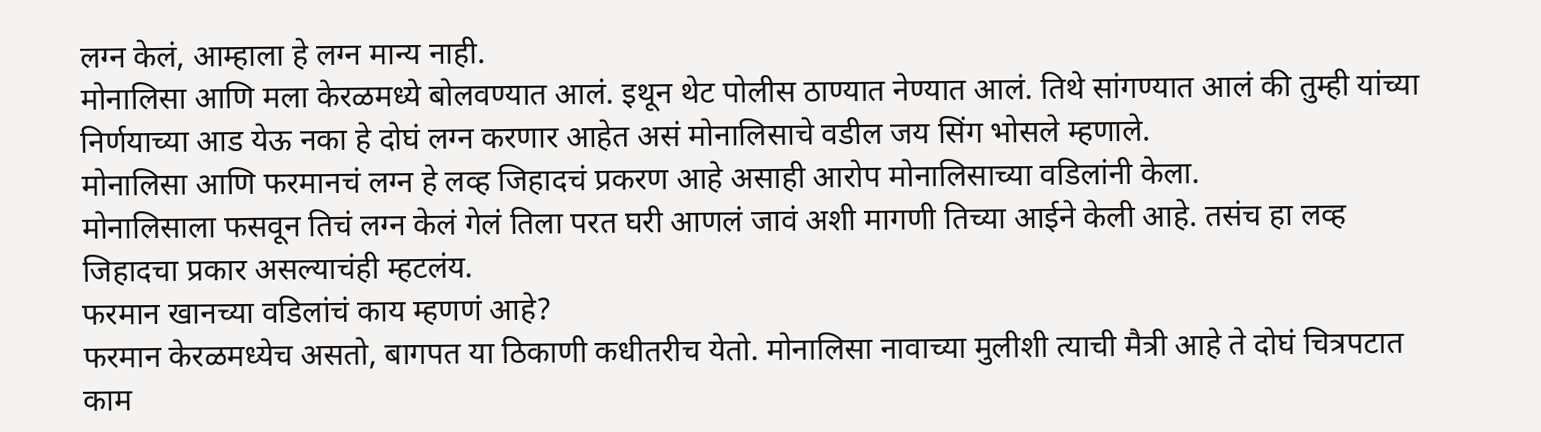लग्न केलं, आम्हाला हे लग्न मान्य नाही.
मोनालिसा आणि मला केरळमध्ये बोलवण्यात आलं. इथून थेट पोलीस ठाण्यात नेण्यात आलं. तिथे सांगण्यात आलं की तुम्ही यांच्या निर्णयाच्या आड येऊ नका हे दोघं लग्न करणार आहेत असं मोनालिसाचे वडील जय सिंग भोसले म्हणाले.
मोनालिसा आणि फरमानचं लग्न हे लव्ह जिहादचं प्रकरण आहे असाही आरोप मोनालिसाच्या वडिलांनी केला.
मोनालिसाला फसवून तिचं लग्न केलं गेलं तिला परत घरी आणलं जावं अशी मागणी तिच्या आईने केली आहे. तसंच हा लव्ह जिहादचा प्रकार असल्याचंही म्हटलंय.
फरमान खानच्या वडिलांचं काय म्हणणं आहे?
फरमान केरळमध्येच असतो, बागपत या ठिकाणी कधीतरीच येतो. मोनालिसा नावाच्या मुलीशी त्याची मैत्री आहे ते दोघं चित्रपटात काम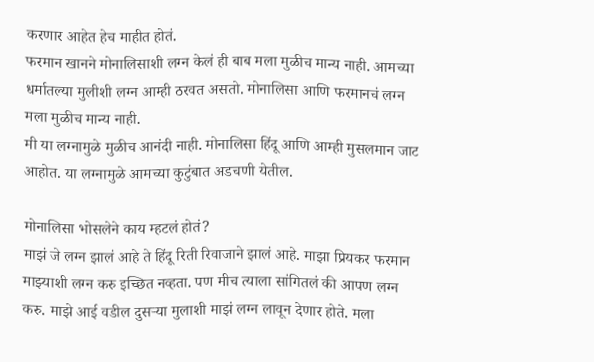करणार आहेत हेच माहीत होतं.
फरमान खानने मोनालिसाशी लग्न केलं ही बाब मला मुळीच मान्य नाही. आमच्या धर्मातल्या मुलीशी लग्न आम्ही ठरवत असतो. मोनालिसा आणि फरमानचं लग्न मला मुळीच मान्य नाही.
मी या लग्नामुळे मुळीच आनंदी नाही. मोनालिसा हिंदू आणि आम्ही मुसलमान जाट आहोत. या लग्नामुळे आमच्या कुटुंबात अडचणी येतील.

मोनालिसा भोसलेने काय म्हटलं होतं?
माझं जे लग्न झालं आहे ते हिंदू रिती रिवाजाने झालं आहे. माझा प्रियकर फरमान माझ्याशी लग्न करु इच्छित नव्हता. पण मीच त्याला सांगितलं की आपण लग्न करु. माझे आई वडील दुसऱ्या मुलाशी माझं लग्न लावून देणार होते. मला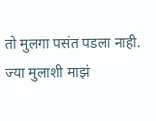तो मुलगा पसंत पडला नाही. ज्या मुलाशी माझं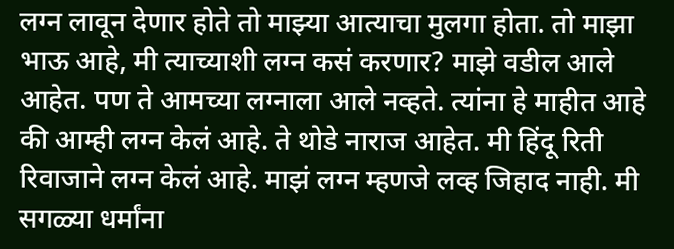लग्न लावून देणार होते तो माझ्या आत्याचा मुलगा होता. तो माझा भाऊ आहे, मी त्याच्याशी लग्न कसं करणार? माझे वडील आले आहेत. पण ते आमच्या लग्नाला आले नव्हते. त्यांना हे माहीत आहे की आम्ही लग्न केलं आहे. ते थोडे नाराज आहेत. मी हिंदू रिती रिवाजाने लग्न केलं आहे. माझं लग्न म्हणजे लव्ह जिहाद नाही. मी सगळ्या धर्मांना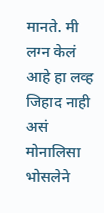मानते. मी लग्न केलं आहे हा लव्ह जिहाद नाही असं मोनालिसा भोसलेने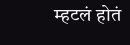म्हटलं होतं